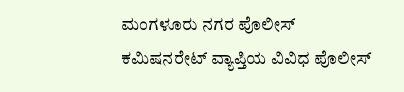ಮಂಗಳೂರು ನಗರ ಪೊಲೀಸ್ ಕಮಿಷನರೇಟ್ ವ್ಯಾಪ್ತಿಯ ವಿವಿಧ ಪೊಲೀಸ್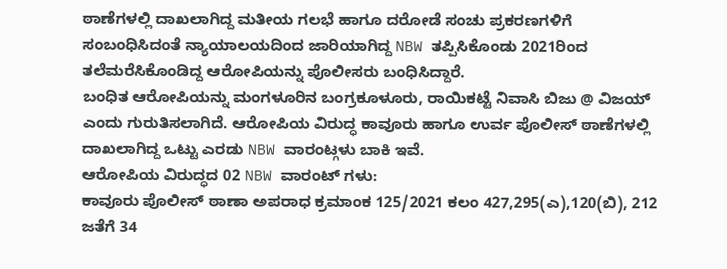ಠಾಣೆಗಳಲ್ಲಿ ದಾಖಲಾಗಿದ್ದ ಮತೀಯ ಗಲಭೆ ಹಾಗೂ ದರೋಡೆ ಸಂಚು ಪ್ರಕರಣಗಳಿಗೆ ಸಂಬಂಧಿಸಿದಂತೆ ನ್ಯಾಯಾಲಯದಿಂದ ಜಾರಿಯಾಗಿದ್ದ NBW ತಪ್ಪಿಸಿಕೊಂಡು 2021ರಿಂದ ತಲೆಮರೆಸಿಕೊಂಡಿದ್ದ ಆರೋಪಿಯನ್ನು ಪೊಲೀಸರು ಬಂಧಿಸಿದ್ದಾರೆ.
ಬಂಧಿತ ಆರೋಪಿಯನ್ನು ಮಂಗಳೂರಿನ ಬಂಗ್ರಕೂಳೂರು, ರಾಯಿಕಟ್ಟೆ ನಿವಾಸಿ ಬಿಜು @ ವಿಜಯ್ ಎಂದು ಗುರುತಿಸಲಾಗಿದೆ. ಆರೋಪಿಯ ವಿರುದ್ಧ ಕಾವೂರು ಹಾಗೂ ಉರ್ವ ಪೊಲೀಸ್ ಠಾಣೆಗಳಲ್ಲಿ ದಾಖಲಾಗಿದ್ದ ಒಟ್ಟು ಎರಡು NBW ವಾರಂಟ್ಗಳು ಬಾಕಿ ಇವೆ.
ಆರೋಪಿಯ ವಿರುದ್ಧದ 02 NBW ವಾರಂಟ್ ಗಳು:
ಕಾವೂರು ಪೊಲೀಸ್ ಠಾಣಾ ಅಪರಾಧ ಕ್ರಮಾಂಕ 125/2021 ಕಲಂ 427,295(ಎ),120(ಬಿ), 212 ಜತೆಗೆ 34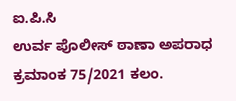ಐ.ಪಿ.ಸಿ
ಉರ್ವ ಪೊಲೀಸ್ ಠಾಣಾ ಅಪರಾಧ ಕ್ರಮಾಂಕ 75/2021 ಕಲಂ.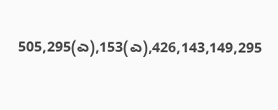505,295(ಎ),153(ಎ),426,143,149,295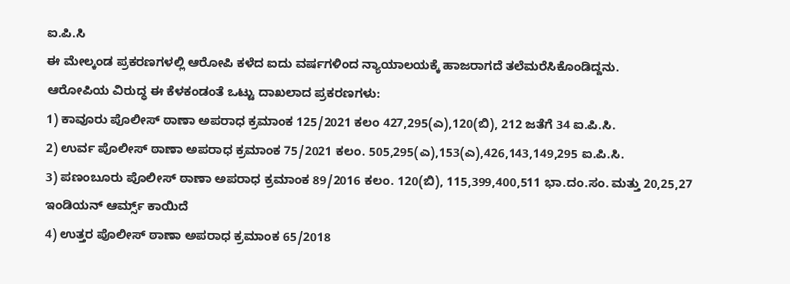ಐ.ಪಿ.ಸಿ
ಈ ಮೇಲ್ಕಂಡ ಪ್ರಕರಣಗಳಲ್ಲಿ ಆರೋಪಿ ಕಳೆದ ಐದು ವರ್ಷಗಳಿಂದ ನ್ಯಾಯಾಲಯಕ್ಕೆ ಹಾಜರಾಗದೆ ತಲೆಮರೆಸಿಕೊಂಡಿದ್ದನು.
ಆರೋಪಿಯ ವಿರುದ್ಧ ಈ ಕೆಳಕಂಡಂತೆ ಒಟ್ಟು ದಾಖಲಾದ ಪ್ರಕರಣಗಳು:
1) ಕಾವೂರು ಪೊಲೀಸ್ ಠಾಣಾ ಅಪರಾಧ ಕ್ರಮಾಂಕ 125/2021 ಕಲಂ 427,295(ಎ),120(ಬಿ), 212 ಜತೆಗೆ 34 ಐ.ಪಿ.ಸಿ.
2) ಉರ್ವ ಪೊಲೀಸ್ ಠಾಣಾ ಅಪರಾಧ ಕ್ರಮಾಂಕ 75/2021 ಕಲಂ. 505,295(ಎ),153(ಎ),426,143,149,295 ಐ.ಪಿ.ಸಿ.
3) ಪಣಂಬೂರು ಪೊಲೀಸ್ ಠಾಣಾ ಅಪರಾಧ ಕ್ರಮಾಂಕ 89/2016 ಕಲಂ. 120(ಬಿ), 115,399,400,511 ಭಾ.ದಂ.ಸಂ. ಮತ್ತು 20,25,27 ಇಂಡಿಯನ್ ಆರ್ಮ್ಸ್ ಕಾಯಿದೆ
4) ಉತ್ತರ ಪೊಲೀಸ್ ಠಾಣಾ ಅಪರಾಧ ಕ್ರಮಾಂಕ 65/2018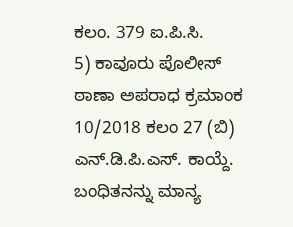ಕಲಂ. 379 ಐ.ಪಿ.ಸಿ.
5) ಕಾವೂರು ಪೊಲೀಸ್ ಠಾಣಾ ಅಪರಾಧ ಕ್ರಮಾಂಕ 10/2018 ಕಲಂ 27 (ಬಿ) ಎನ್.ಡಿ.ಪಿ.ಎಸ್. ಕಾಯ್ದೆ.
ಬಂಧಿತನನ್ನು ಮಾನ್ಯ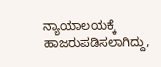ನ್ಯಾಯಾಲಯಕ್ಕೆ ಹಾಜರುಪಡಿಸಲಾಗಿದ್ದು,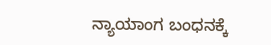ನ್ಯಾಯಾಂಗ ಬಂಧನಕ್ಕೆ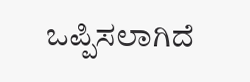ಒಪ್ಪಿಸಲಾಗಿದೆ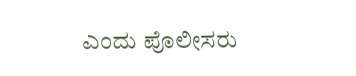ಎಂದು ಪೊಲೀಸರು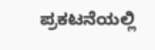ಪ್ರಕಟನೆಯಲ್ಲಿ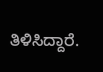ತಿಳಿಸಿದ್ದಾರೆ.